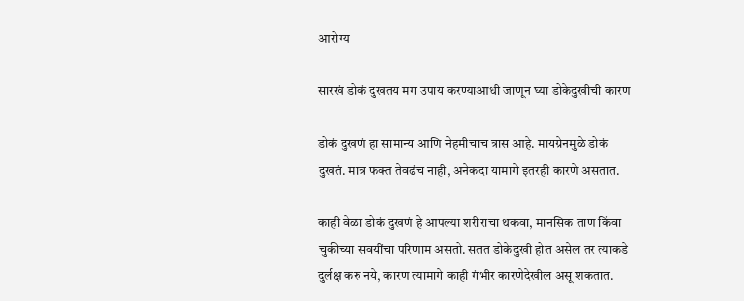आरोग्य

सारखं डोकं दुखतय मग उपाय करण्याआधी जाणून घ्या डोकेदुखीची कारण

डोकं दुखणं हा सामान्य आणि नेहमीचाच त्रास आहे. मायग्रेनमुळे डोकं दुखतं. मात्र फक्त तेवढंच नाही, अनेकदा यामागे इतरही कारणे असतात.

काही वेळा डोकं दुखणं हे आपल्या शरीराचा थकवा, मानसिक ताण किंवा चुकीच्या सवयींचा परिणाम असतो. सतत डोकेदुखी होत असेल तर त्याकडे दुर्लक्ष करु नये, कारण त्यामागे काही गंभीर कारणेदेखील असू शकतात.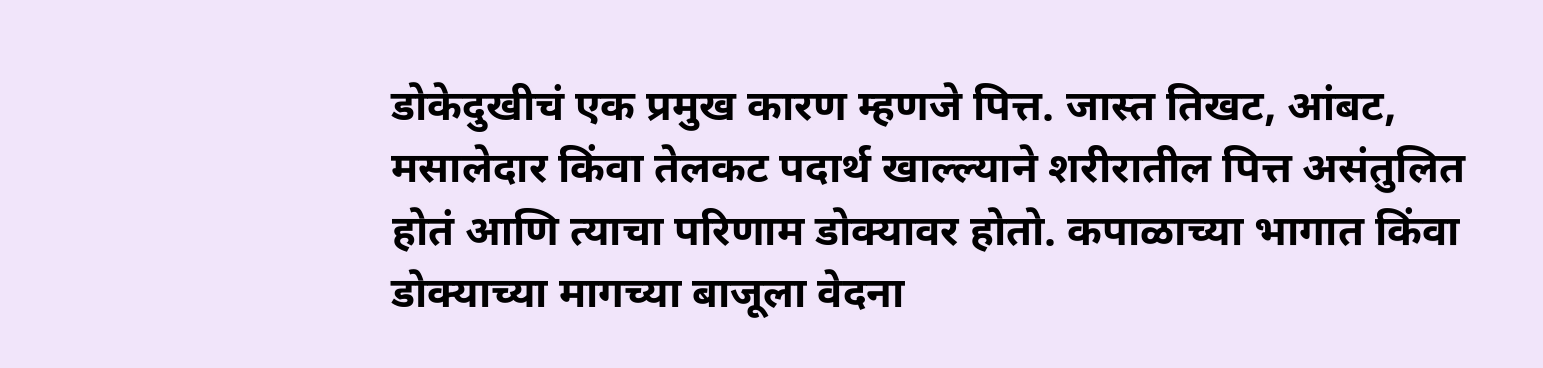डोकेदुखीचं एक प्रमुख कारण म्हणजे पित्त. जास्त तिखट, आंबट, मसालेदार किंवा तेलकट पदार्थ खाल्ल्याने शरीरातील पित्त असंतुलित होतं आणि त्याचा परिणाम डोक्यावर होतो. कपाळाच्या भागात किंवा डोक्याच्या मागच्या बाजूला वेदना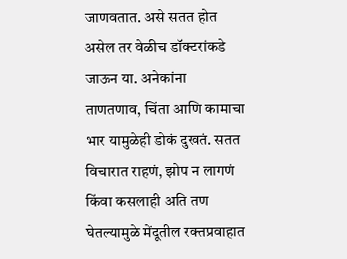जाणवतात. असे सतत होत असेल तर वेळीच डॉक्टरांकडे जाऊन या. अनेकांना ताणतणाव, चिंता आणि कामाचा भार यामुळेही डोकं दुखतं. सतत विचारात राहणं, झोप न लागणं किंवा कसलाही अति तण घेतल्यामुळे मेंदूतील रक्तप्रवाहात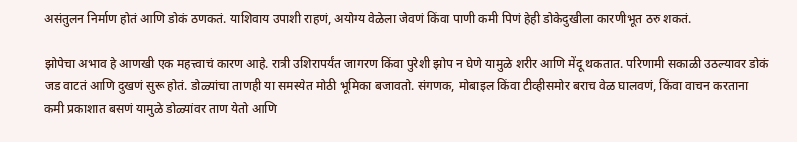असंतुलन निर्माण होतं आणि डोकं ठणकतं. याशिवाय उपाशी राहणं, अयोग्य वेळेला जेवणं किंवा पाणी कमी पिणं हेही डोकेदुखीला कारणीभूत ठरु शकतं.

झोपेचा अभाव हे आणखी एक महत्त्वाचं कारण आहे. रात्री उशिरापर्यंत जागरण किंवा पुरेशी झोप न घेणे यामुळे शरीर आणि मेंदू थकतात. परिणामी सकाळी उठल्यावर डोकं जड वाटतं आणि दुखणं सुरू होतं. डोळ्यांचा ताणही या समस्येत मोठी भूमिका बजावतो. संगणक, मोबाइल किंवा टीव्हीसमोर बराच वेळ घालवणं, किंवा वाचन करताना कमी प्रकाशात बसणं यामुळे डोळ्यांवर ताण येतो आणि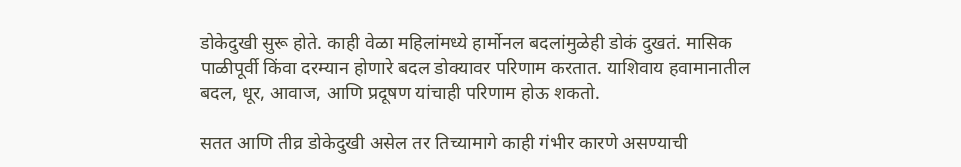डोकेदुखी सुरू होते. काही वेळा महिलांमध्ये हार्मोनल बदलांमुळेही डोकं दुखतं. मासिक पाळीपूर्वी किंवा दरम्यान होणारे बदल डोक्यावर परिणाम करतात. याशिवाय हवामानातील बदल, धूर, आवाज, आणि प्रदूषण यांचाही परिणाम होऊ शकतो.

सतत आणि तीव्र डोकेदुखी असेल तर तिच्यामागे काही गंभीर कारणे असण्याची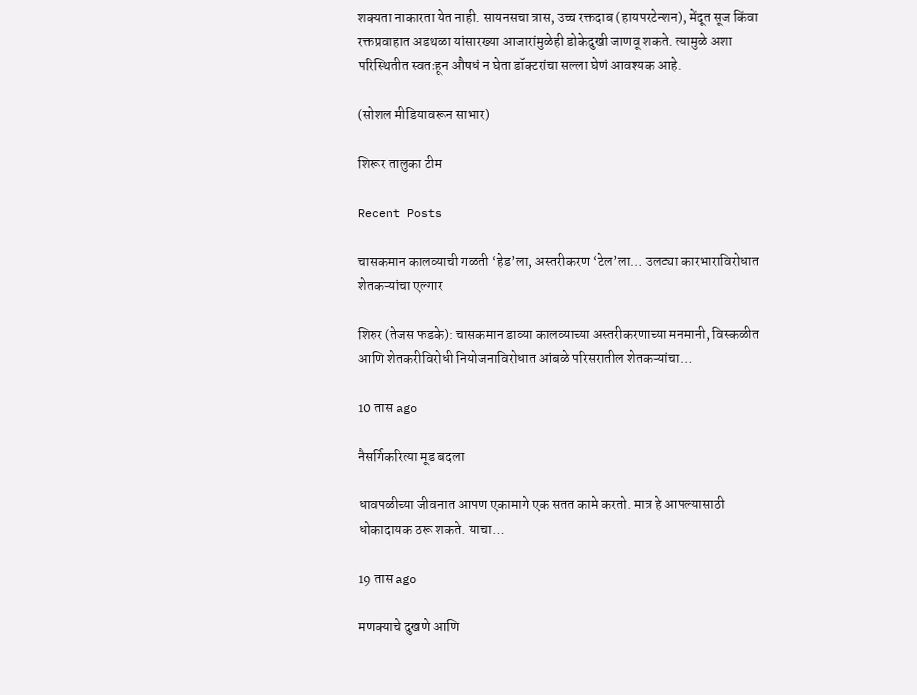शक्यता नाकारता येत नाही. सायनसचा त्रास, उच्च रक्तदाब (हायपरटेन्शन), मेंदूत सूज किंवा रक्तप्रवाहात अडथळा यांसारख्या आजारांमुळेही डोकेदुखी जाणवू शकते. त्यामुळे अशा परिस्थितीत स्वतःहून औषधं न घेता डॉक्टरांचा सल्ला घेणं आवश्यक आहे.

(सोशल मीडियावरून साभार)

शिरूर तालुका टीम

Recent Posts

चासकमान कालव्याची गळती ‘हेड’ला, अस्तरीकरण ‘टेल’ला… उलट्या कारभाराविरोधात शेतकऱ्यांचा एल्गार

शिरुर (तेजस फडके): चासकमान डाव्या कालव्याच्या अस्तरीकरणाच्या मनमानी, विस्कळीत आणि शेतकरीविरोधी नियोजनाविरोधात आंबळे परिसरातील शेतकऱ्यांचा…

10 तास ago

नैसर्गिकरित्या मूड बदला

धावपळीच्या जीवनात आपण एकामागे एक सतत कामे करतो. मात्र हे आपल्यासाठी धोकादायक ठरू शकते. याचा…

19 तास ago

मणक्याचे दुखणे आणि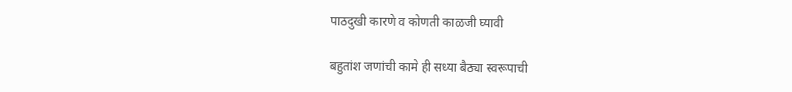पाठदुखी कारणे व कोणती काळजी घ्यावी

बहुतांश जणांची कामे ही सध्या बैठ्या स्वरूपाची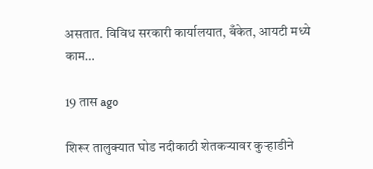असतात. विविध सरकारी कार्यालयात, बँकेत, आयटी मध्ये काम…

19 तास ago

शिरूर तालुक्यात घोड नदीकाठी शेतकऱ्यावर कुऱ्हाडीने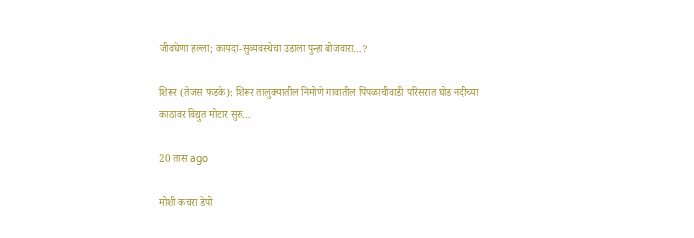जीवघेणा हल्ला; कायदा-सुव्यवस्थेचा उडाला पुन्हा बोजवारा…?

शिरूर (तेजस फडके): शिरूर तालुक्यातील निमोणे गावातील पिंपळाचीवाडी परिसरात घोड नदीच्या काठावर विद्युत मोटार सुरु…

20 तास ago

मोशी कचरा डेपो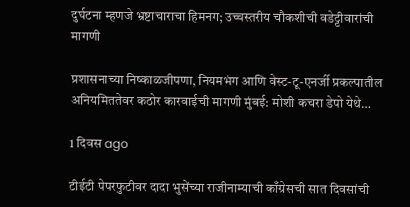दुर्घटना म्हणजे भ्रष्टाचाराचा हिमनग; उच्चस्तरीय चौकशीची वडेट्टीवारांची मागणी

प्रशासनाच्या निष्काळजीपणा, नियमभंग आणि वेस्ट-टू-एनर्जी प्रकल्पातील अनियमिततेवर कठोर कारवाईची मागणी मुंबई: मोशी कचरा डेपो येथे…

1 दिवस ago

टीईटी पेपरफुटीवर दादा भुसेंच्या राजीनाम्याची काँग्रेसची सात दिवसांची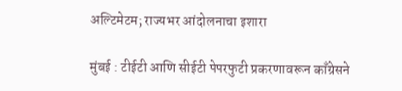अल्टिमेटम; राज्यभर आंदोलनाचा इशारा

मुंबई : टीईटी आणि सीईटी पेपरफुटी प्रकरणावरून काँग्रेसने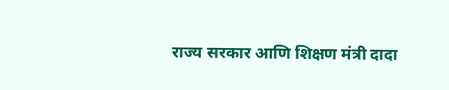राज्य सरकार आणि शिक्षण मंत्री दादा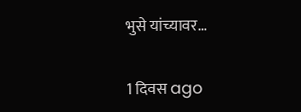भुसे यांच्यावर…

1 दिवस ago